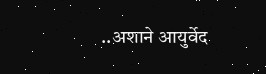..अशाने आयुर्वेद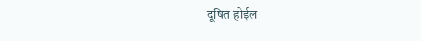दूषित होईल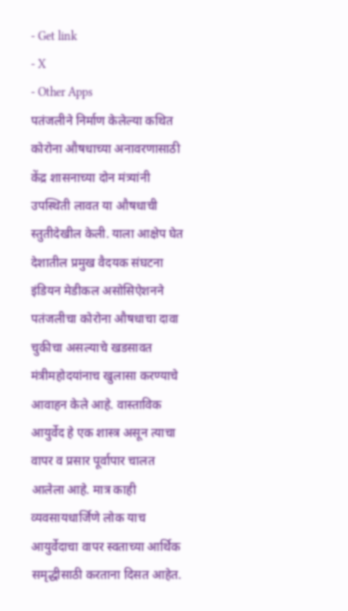- Get link
- X
- Other Apps
पतंजलीने निर्माण केलेल्या कथित कोरोना औषधाच्या अनावरणासाठी केंद्र शासनाच्या दोन मंत्र्यांनी उपस्थिती लावत या औषधाची स्तुतीदेखील केली. याला आक्षेप घेत देशातील प्रमुख वैदयक संघटना इंडियन मेडीकल असोसिऐशनने पतंजलीचा कोरोना औषधाचा दावा चुकीचा असल्याचे खडसावत मंत्रीमहोदयांनाच खुलासा करण्याचे आवाहन केले आहे. वास्ताविक आयुर्वेद हे एक शास्त्र असून त्याचा वापर व प्रसार पूर्वापार चालत आलेला आहे. मात्र काही व्यवसायधार्जिणे लोक याच आयुर्वेदाचा वापर स्वताच्या आर्थिक समृद्धीसाठी करताना दिसत आहेत.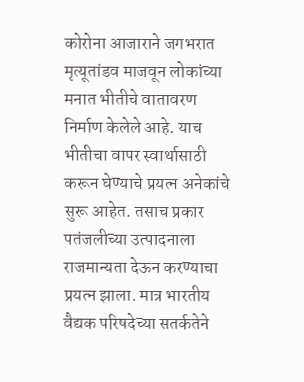कोरोना आजाराने जगभरात मृत्यूतांडव माजवून लोकांच्या मनात भीतीचे वातावरण निर्माण केलेले आहे. याच भीतीचा वापर स्वार्थासाठी करून घेण्याचे प्रयत्न अनेकांचे सुरू आहेत. तसाच प्रकार पतंजलीच्या उत्पादनाला राजमान्यता देऊन करण्याचा प्रयत्न झाला. मात्र भारतीय वैद्यक परिषदेच्या सतर्कतेने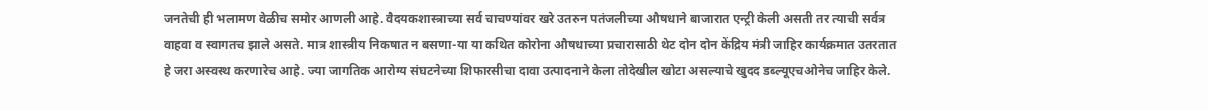जनतेची ही भलामण वेळीच समोर आणली आहे. वैदयकशास्त्राच्या सर्व चाचण्यांवर खरे उतरुन पतंजलीच्या औषधाने बाजारात एन्ट्री केली असती तर त्याची सर्वत्र वाहवा व स्वागतच झाले असते. मात्र शास्त्रीय निकषात न बसणा-या या कथित कोरोना औषधाच्या प्रचारासाठी थेट दोन दोन केंद्रिय मंत्री जाहिर कार्यक्रमात उतरतात हे जरा अस्वस्थ करणारेच आहे. ज्या जागतिक आरोग्य संघटनेच्या शिफारसीचा दावा उत्पादनाने केला तोदेखील खोटा असल्याचे खुदद डब्ल्यूएचओनेच जाहिर केले.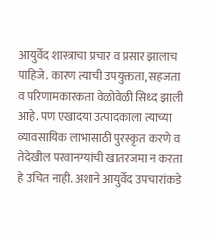आयुर्वेद शास्त्राचा प्रचार व प्रसार झालाच पाहिजे. कारण त्याची उपयुक्तता, सहजता व परिणामकारकता वेळोवेळी सिध्द झाली आहे. पण एखादया उत्पादकाला त्याच्या व्यावसायिक लाभासाठी पुरस्कृत करणे व तेदेखील परवानग्यांची खातरजमा न करता हे उचित नाही. अशाने आयुर्वेद उपचारांकडे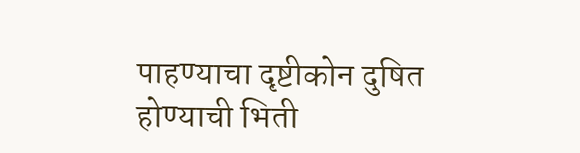पाहण्याचा दृष्टीकोन दुषित होण्याची भिती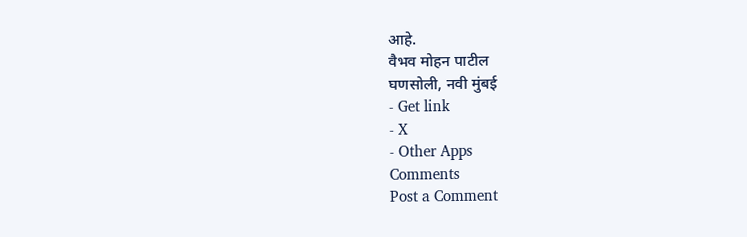आहे.
वैभव मोहन पाटील
घणसोली, नवी मुंबई
- Get link
- X
- Other Apps
Comments
Post a Comment